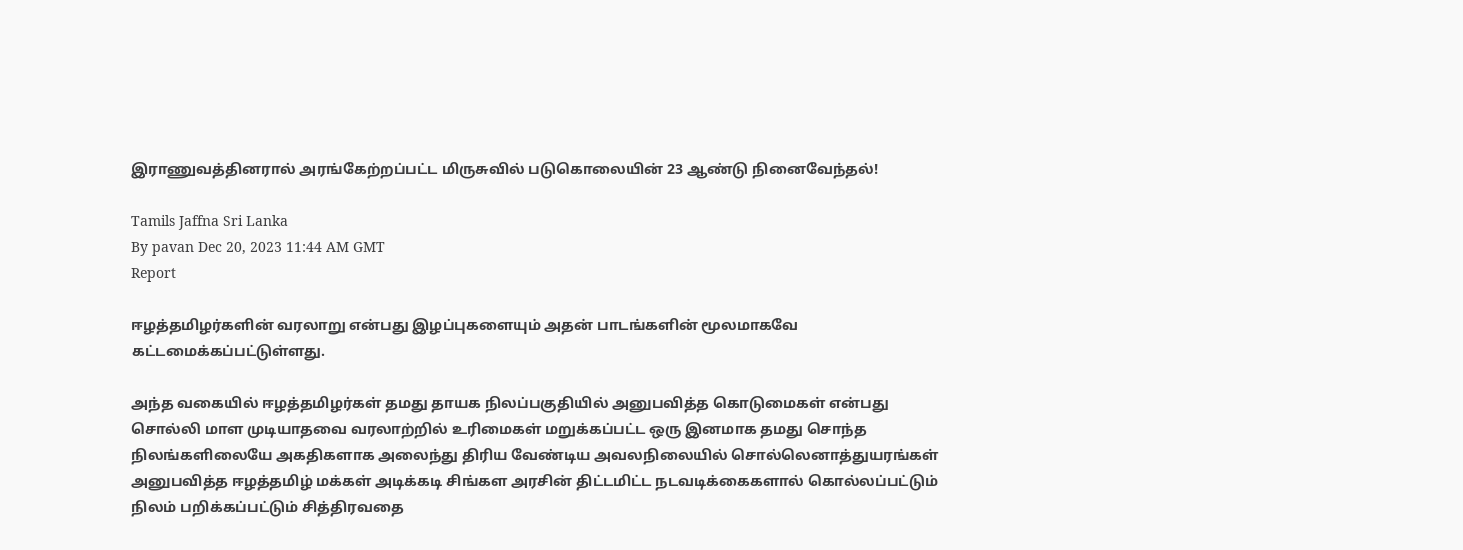இராணுவத்தினரால் அரங்கேற்றப்பட்ட மிருசுவில் படுகொலையின் 23 ஆண்டு நினைவேந்தல்!

Tamils Jaffna Sri Lanka
By pavan Dec 20, 2023 11:44 AM GMT
Report

ஈழத்தமிழர்களின் வரலாறு என்பது இழப்புகளையும் அதன் பாடங்களின் மூலமாகவே கட்டமைக்கப்பட்டுள்ளது.

அந்த வகையில் ஈழத்தமிழர்கள் தமது தாயக நிலப்பகுதியில் அனுபவித்த கொடுமைகள் என்பது சொல்லி மாள முடியாதவை வரலாற்றில் உரிமைகள் மறுக்கப்பட்ட ஒரு இனமாக தமது சொந்த நிலங்களிலையே அகதிகளாக அலைந்து திரிய வேண்டிய அவலநிலையில் சொல்லெனாத்துயரங்கள் அனுபவித்த ஈழத்தமிழ் மக்கள் அடிக்கடி சிங்கள அரசின் திட்டமிட்ட நடவடிக்கைகளால் கொல்லப்பட்டும் நிலம் பறிக்கப்பட்டும் சித்திரவதை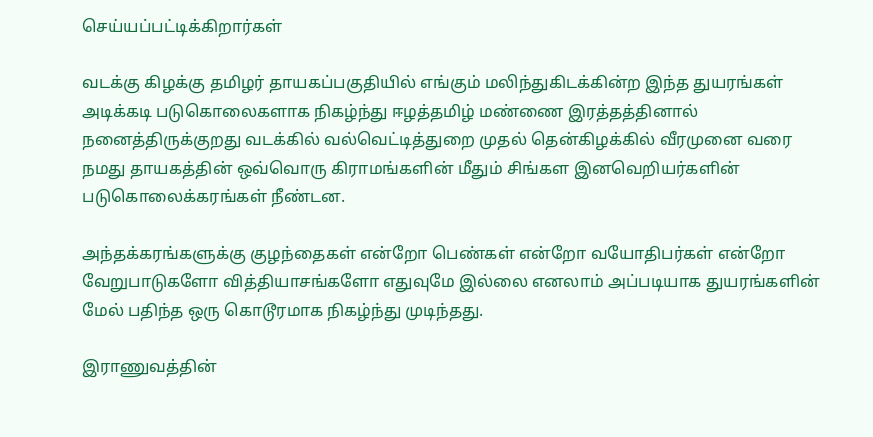செய்யப்பட்டிக்கிறார்கள்

வடக்கு கிழக்கு தமிழர் தாயகப்பகுதியில் எங்கும் மலிந்துகிடக்கின்ற இந்த துயரங்கள் அடிக்கடி படுகொலைகளாக நிகழ்ந்து ஈழத்தமிழ் மண்ணை இரத்தத்தினால் நனைத்திருக்குறது வடக்கில் வல்வெட்டித்துறை முதல் தென்கிழக்கில் வீரமுனை வரை நமது தாயகத்தின் ஒவ்வொரு கிராமங்களின் மீதும் சிங்கள இனவெறியர்களின் படுகொலைக்கரங்கள் நீண்டன.

அந்தக்கரங்களுக்கு குழந்தைகள் என்றோ பெண்கள் என்றோ வயோதிபர்கள் என்றோ வேறுபாடுகளோ வித்தியாசங்களோ எதுவுமே இல்லை எனலாம் அப்படியாக துயரங்களின் மேல் பதிந்த ஒரு கொடூரமாக நிகழ்ந்து முடிந்தது.

இராணுவத்தின்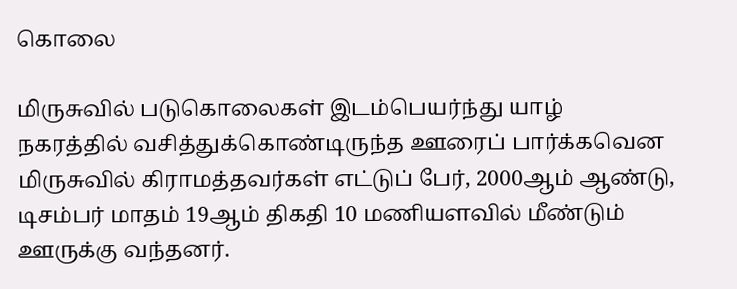கொலை

மிருசுவில் படுகொலைகள் இடம்பெயர்ந்து யாழ் நகரத்தில் வசித்துக்கொண்டிருந்த ஊரைப் பார்க்கவென மிருசுவில் கிராமத்தவர்கள் எட்டுப் பேர், 2000ஆம் ஆண்டு, டிசம்பர் மாதம் 19ஆம் திகதி 10 மணியளவில் மீண்டும் ஊருக்கு வந்தனர்.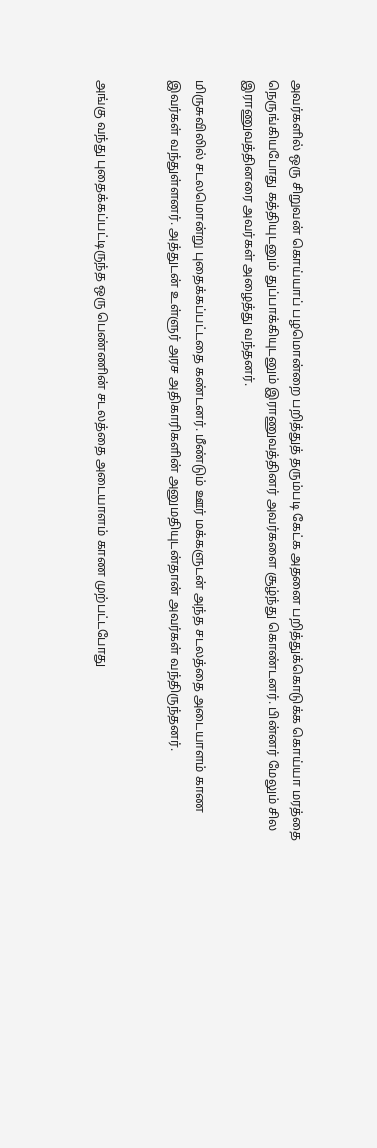அவர்களில் ஒரு சிறுவன் கொய்யாப் பழமொன்றை பறித்துத் தரும்படி கேட்க அதனை பறித்துக்கொடுக்க கொய்யா மரத்தை நெருங்கியபோது கத்தியுடனும் துப்பாக்கியுடனும் இராணுவத்தினர் அவர்களை சூழ்ந்து கொண்டனர். பின்னர் மேலும் சில இராணுவத்தினரை அவர்கள் அழைத்து வந்தனர்.

மிருசுவிலில் சடலமொன்று புதைக்கப்பட்டதை கண்டனர். மீண்டும் ஊர் மக்களுடன் அந்த சடலத்தை அடையாளம் காண இவர்கள் வந்துள்ளனர். அத்துடன் உள்ளுர் அரச அதிகாரிகளின் அனுமதியுடன்தான் அவர்கள் வந்திருந்தனர்.


அங்கு வந்து புதைக்கப்பட்டிருந்த ஒரு பெண்ணின் சடலத்தை அடையாளம் காண முற்பட்டபோது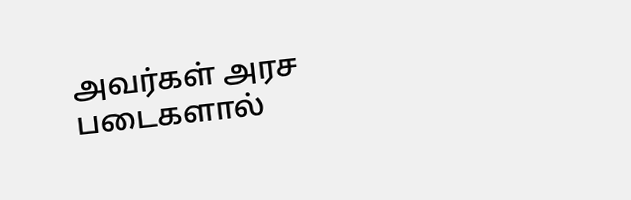அவர்கள் அரச படைகளால்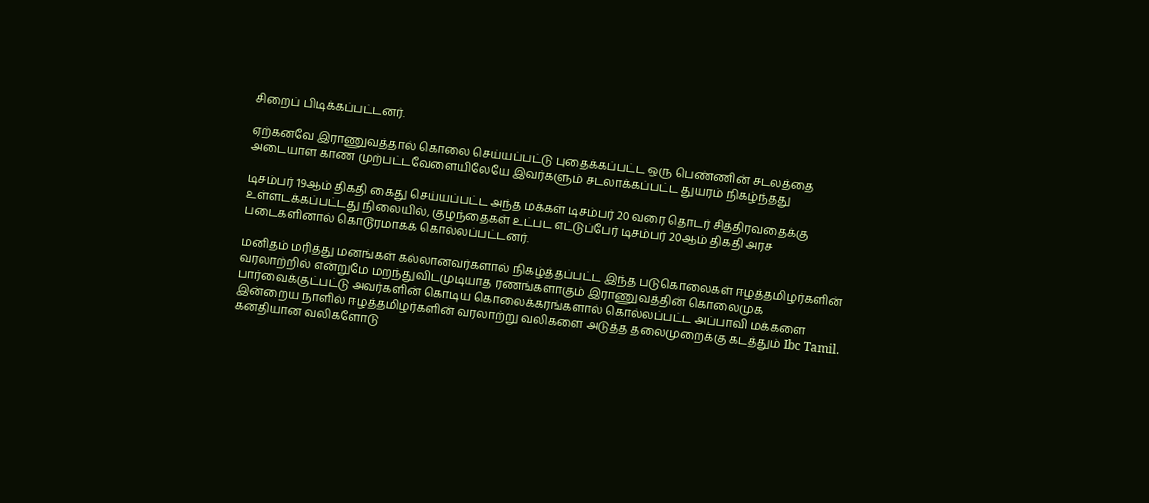சிறைப் பிடிக்கப்பட்டனர்.

ஏற்கனவே இராணுவத்தால் கொலை செய்யப்பட்டு புதைக்கப்பட்ட ஒரு பெண்ணின் சடலத்தை அடையாள காண முற்பட்டவேளையிலேயே இவர்களும் சடலாக்கப்பட்ட துயரம் நிகழ்ந்தது

டிசம்பர் 19ஆம் திகதி கைது செய்யப்பட்ட அந்த மக்கள் டிசம்பர் 20 வரை தொடர் சித்திரவதைக்கு உள்ளடக்கப்பட்டது நிலையில், குழந்தைகள் உட்பட எட்டுப்பேர் டிசம்பர் 20ஆம் திகதி அரச படைகளினால் கொடூரமாகக் கொல்லப்பட்டனர்.

மனிதம் மரித்து மனங்கள் கல்லானவர்களால் நிகழ்த்தப்பட்ட இந்த படுகொலைகள் ஈழத்தமிழர்களின் வரலாற்றில் என்றுமே மறந்துவிடமுடியாத ரணங்களாகும் இராணுவத்தின் கொலைமுக பார்வைக்குட்பட்டு அவர்களின் கொடிய கொலைக்கரங்களால் கொல்லப்பட்ட அப்பாவி மக்களை இன்றைய நாளில் ஈழத்தமிழர்களின் வரலாற்று வலிகளை அடுத்த தலைமுறைக்கு கடத்தும் Ibc Tamil. கனதியான வலிகளோடு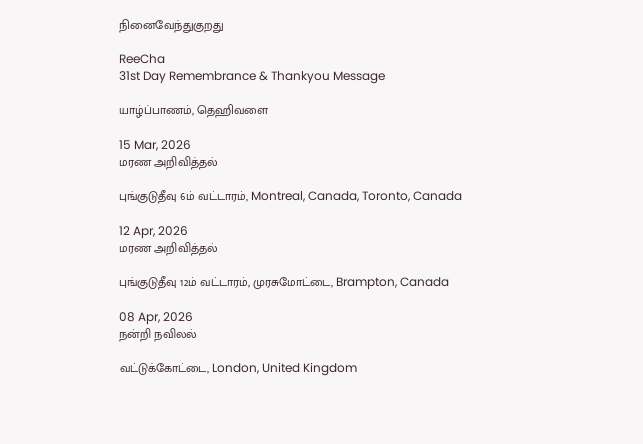நினைவேந்துகுறது

ReeCha
31st Day Remembrance & Thankyou Message

யாழ்ப்பாணம், தெஹிவளை

15 Mar, 2026
மரண அறிவித்தல்

புங்குடுதீவு 6ம் வட்டாரம், Montreal, Canada, Toronto, Canada

12 Apr, 2026
மரண அறிவித்தல்

புங்குடுதீவு 12ம் வட்டாரம், முரசுமோட்டை, Brampton, Canada

08 Apr, 2026
நன்றி நவிலல்

வட்டுக்கோட்டை, London, United Kingdom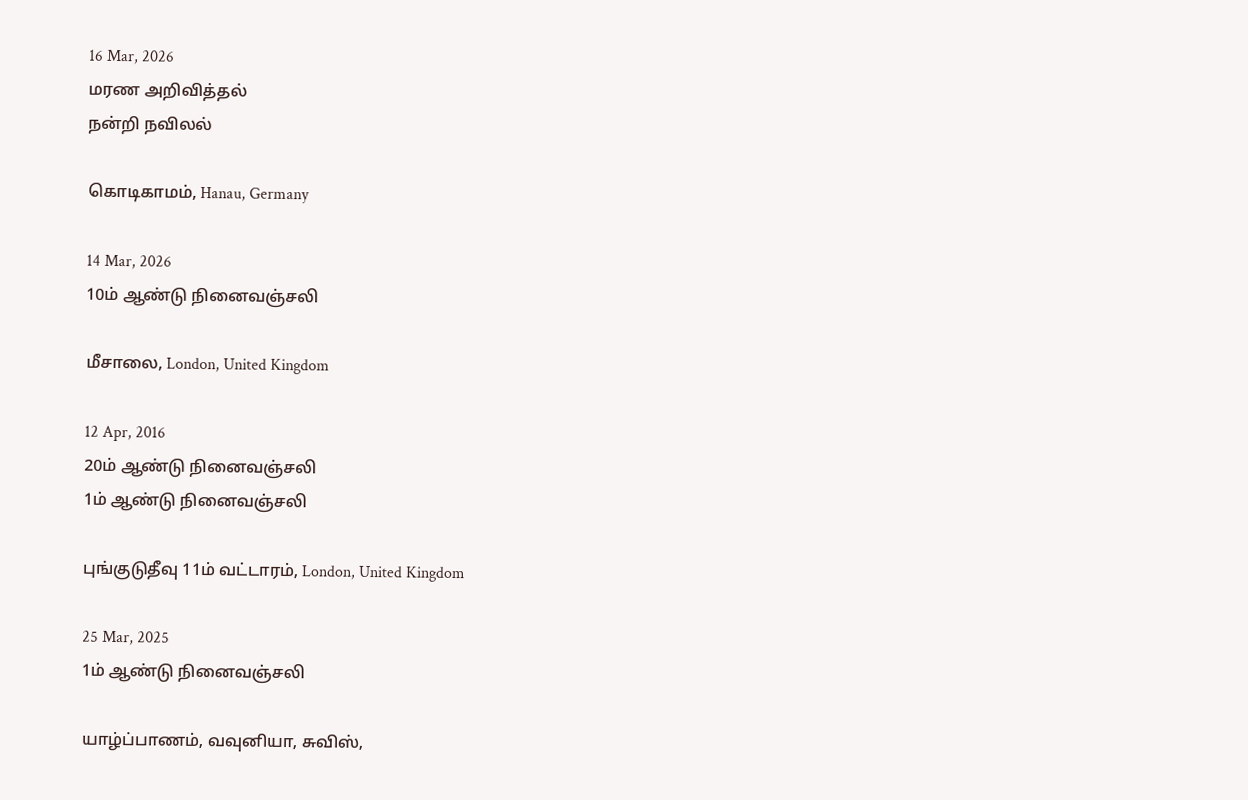16 Mar, 2026
மரண அறிவித்தல்
நன்றி நவிலல்

கொடிகாமம், Hanau, Germany

14 Mar, 2026
10ம் ஆண்டு நினைவஞ்சலி

மீசாலை, London, United Kingdom

12 Apr, 2016
20ம் ஆண்டு நினைவஞ்சலி
1ம் ஆண்டு நினைவஞ்சலி

புங்குடுதீவு 11ம் வட்டாரம், London, United Kingdom

25 Mar, 2025
1ம் ஆண்டு நினைவஞ்சலி

யாழ்ப்பாணம், வவுனியா, சுவிஸ்,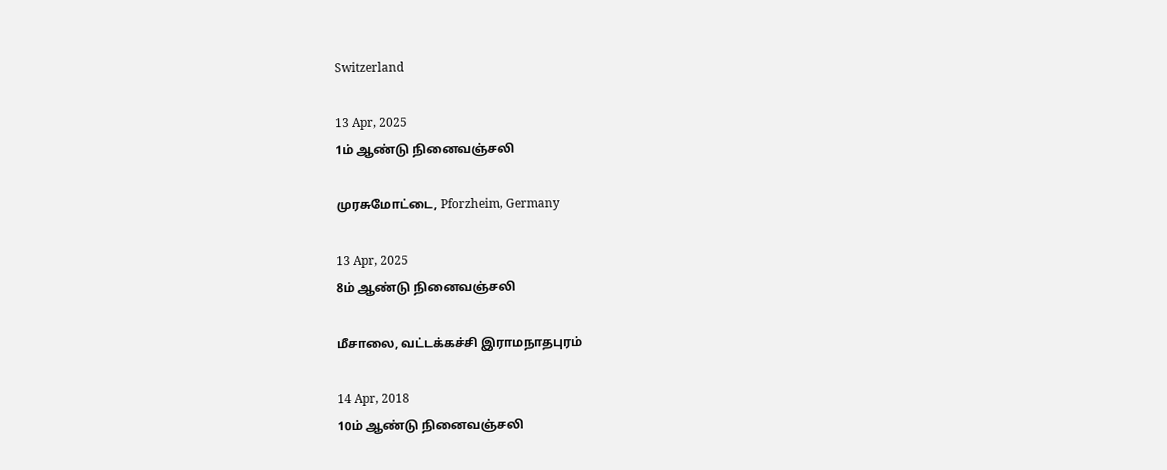Switzerland

13 Apr, 2025
1ம் ஆண்டு நினைவஞ்சலி

முரசுமோட்டை, Pforzheim, Germany

13 Apr, 2025
8ம் ஆண்டு நினைவஞ்சலி

மீசாலை, வட்டக்கச்சி இராமநாதபுரம்

14 Apr, 2018
10ம் ஆண்டு நினைவஞ்சலி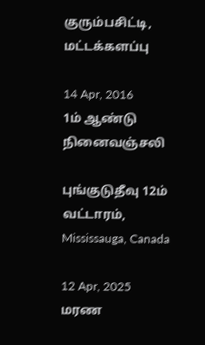குரும்பசிட்டி, மட்டக்களப்பு

14 Apr, 2016
1ம் ஆண்டு நினைவஞ்சலி

புங்குடுதீவு 12ம் வட்டாரம், Mississauga, Canada

12 Apr, 2025
மரண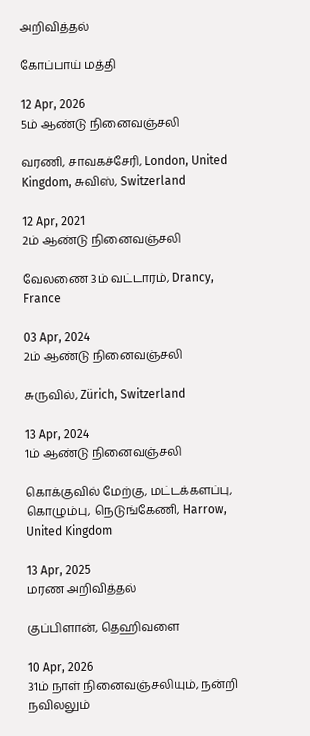அறிவித்தல்

கோப்பாய் மத்தி

12 Apr, 2026
5ம் ஆண்டு நினைவஞ்சலி

வரணி, சாவகச்சேரி, London, United Kingdom, சுவிஸ், Switzerland

12 Apr, 2021
2ம் ஆண்டு நினைவஞ்சலி

வேலணை 3ம் வட்டாரம், Drancy, France

03 Apr, 2024
2ம் ஆண்டு நினைவஞ்சலி

சுருவில், Zürich, Switzerland

13 Apr, 2024
1ம் ஆண்டு நினைவஞ்சலி

கொக்குவில் மேற்கு, மட்டக்களப்பு, கொழும்பு, நெடுங்கேணி, Harrow, United Kingdom

13 Apr, 2025
மரண அறிவித்தல்

குப்பிளான், தெஹிவளை

10 Apr, 2026
31ம் நாள் நினைவஞ்சலியும், நன்றி நவிலலும்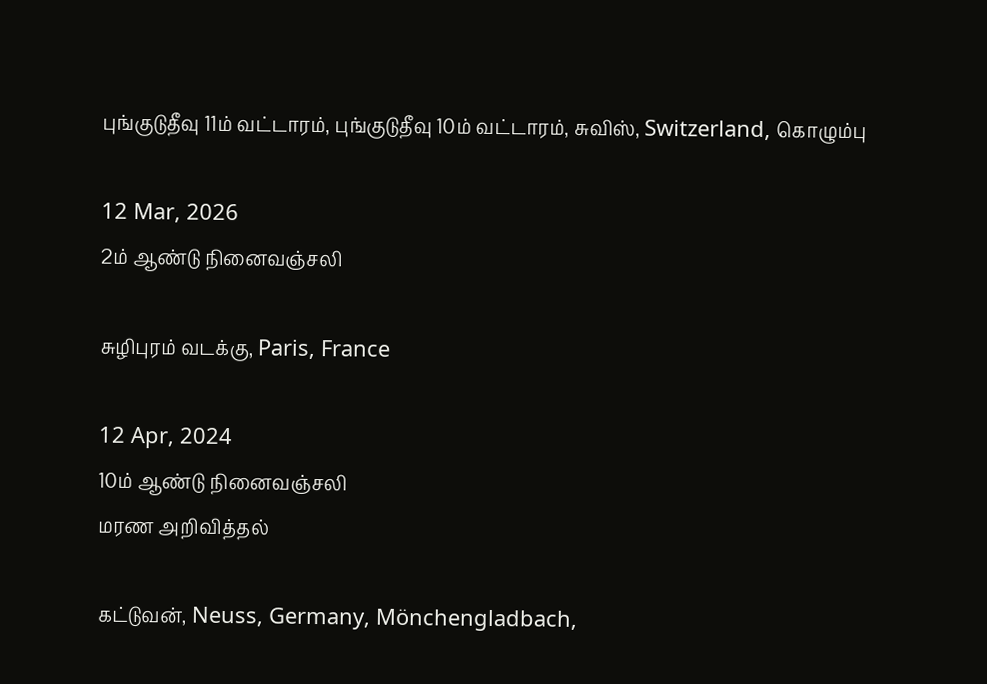புங்குடுதீவு 11ம் வட்டாரம், புங்குடுதீவு 10ம் வட்டாரம், சுவிஸ், Switzerland, கொழும்பு

12 Mar, 2026
2ம் ஆண்டு நினைவஞ்சலி

சுழிபுரம் வடக்கு, Paris, France

12 Apr, 2024
10ம் ஆண்டு நினைவஞ்சலி
மரண அறிவித்தல்

கட்டுவன், Neuss, Germany, Mönchengladbach,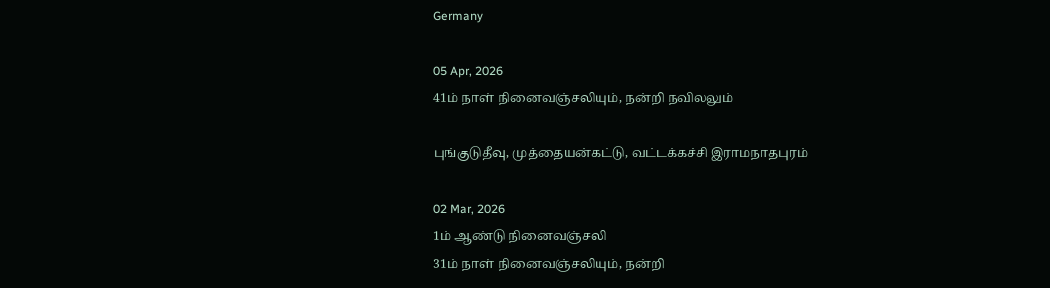Germany

05 Apr, 2026
41ம் நாள் நினைவஞ்சலியும், நன்றி நவிலலும்

புங்குடுதீவு, முத்தையன்கட்டு, வட்டக்கச்சி இராமநாதபுரம்

02 Mar, 2026
1ம் ஆண்டு நினைவஞ்சலி
31ம் நாள் நினைவஞ்சலியும், நன்றி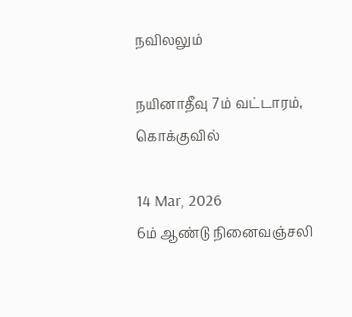நவிலலும்

நயினாதீவு 7ம் வட்டாரம், கொக்குவில்

14 Mar, 2026
6ம் ஆண்டு நினைவஞ்சலி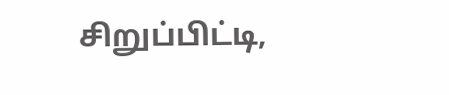சிறுப்பிட்டி,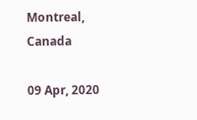Montreal, Canada

09 Apr, 2020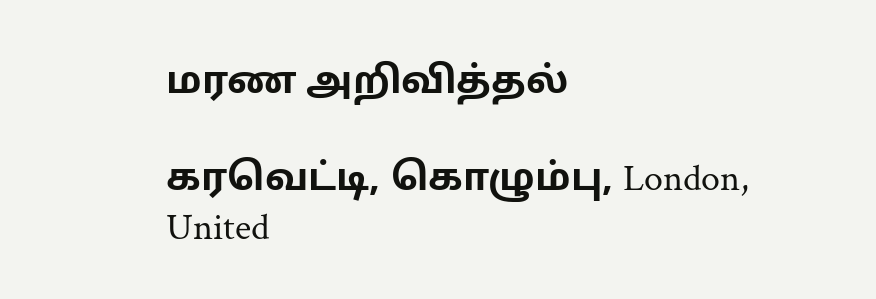மரண அறிவித்தல்

கரவெட்டி, கொழும்பு, London, United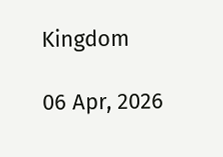Kingdom

06 Apr, 2026